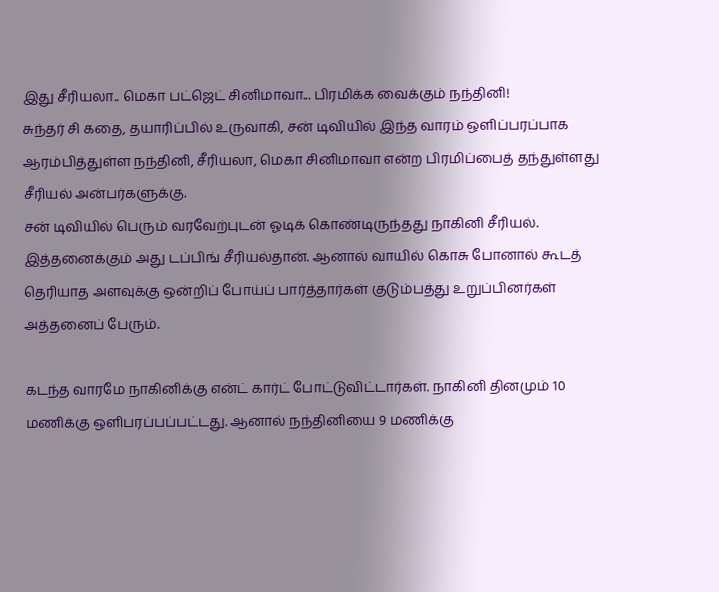இது சீரியலா.. மெகா பட்ஜெட் சினிமாவா... பிரமிக்க வைக்கும் நந்தினி!
சுந்தர் சி கதை, தயாரிப்பில் உருவாகி, சன் டிவியில் இந்த வாரம் ஒளிப்பரப்பாக ஆரம்பித்துள்ள நந்தினி, சீரியலா, மெகா சினிமாவா என்ற பிரமிப்பைத் தந்துள்ளது சீரியல் அன்பர்களுக்கு.
சன் டிவியில் பெரும் வரவேற்புடன் ஓடிக் கொண்டிருந்தது நாகினி சீரியல். இத்தனைக்கும் அது டப்பிங் சீரியல்தான். ஆனால் வாயில் கொசு போனால் கூடத் தெரியாத அளவுக்கு ஒன்றிப் போய்ப் பார்த்தார்கள் குடும்பத்து உறுப்பினர்கள் அத்தனைப் பேரும்.

கடந்த வாரமே நாகினிக்கு என்ட் கார்ட் போட்டுவிட்டார்கள். நாகினி தினமும் 10 மணிக்கு ஒளிபரப்பப்பட்டது. ஆனால் நந்தினியை 9 மணிக்கு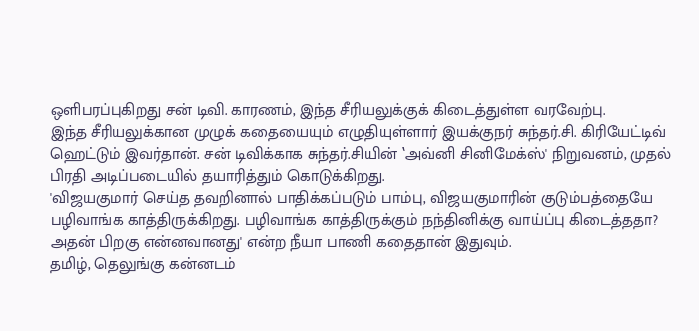ஒளிபரப்புகிறது சன் டிவி. காரணம், இந்த சீரியலுக்குக் கிடைத்துள்ள வரவேற்பு.
இந்த சீரியலுக்கான முழுக் கதையையும் எழுதியுள்ளார் இயக்குநர் சுந்தர்.சி. கிரியேட்டிவ் ஹெட்டும் இவர்தான். சன் டிவிக்காக சுந்தர்.சியின் ‛அவ்னி சினிமேக்ஸ்' நிறுவனம், முதல் பிரதி அடிப்படையில் தயாரித்தும் கொடுக்கிறது.
'விஜயகுமார் செய்த தவறினால் பாதிக்கப்படும் பாம்பு, விஜயகுமாரின் குடும்பத்தையே பழிவாங்க காத்திருக்கிறது. பழிவாங்க காத்திருக்கும் நந்தினிக்கு வாய்ப்பு கிடைத்ததா? அதன் பிறகு என்னவானது' என்ற நீயா பாணி கதைதான் இதுவும்.
தமிழ், தெலுங்கு கன்னடம்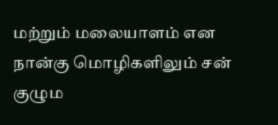மற்றும் மலையாளம் என நான்கு மொழிகளிலும் சன் குழும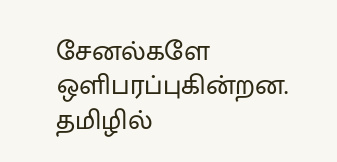சேனல்களே ஒளிபரப்புகின்றன. தமிழில்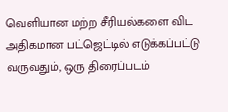வெளியான மற்ற சீரியல்களை விட அதிகமான பட்ஜெட்டில் எடுக்கப்பட்டு வருவதும், ஒரு திரைப்படம்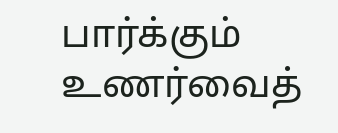பார்க்கும் உணர்வைத்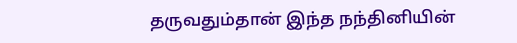தருவதும்தான் இந்த நந்தினியின்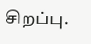சிறப்பு.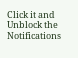Click it and Unblock the Notifications